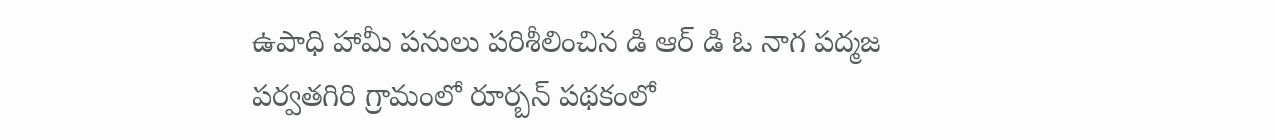ఉపాధి హామీ పనులు పరిశీలించిన డి ఆర్ డి ఓ నాగ పద్మజ
పర్వతగిరి గ్రామంలో రూర్బన్ పథకంలో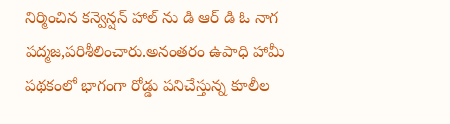నిర్మించిన కన్వెన్షన్ హాల్ ను డి ఆర్ డి ఓ నాగ పద్మజ,పరిశీలించారు.అనంతరం ఉపాధి హామీ పథకంలో భాగంగా రోడ్డు పనిచేస్తున్న కూలీల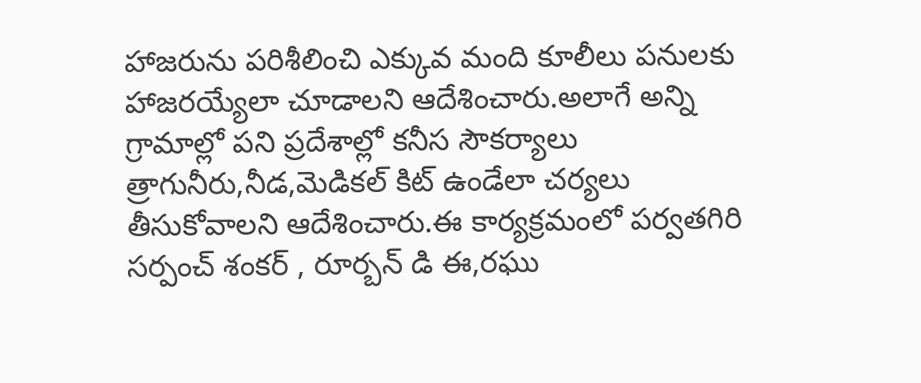హాజరును పరిశీలించి ఎక్కువ మంది కూలీలు పనులకు హాజరయ్యేలా చూడాలని ఆదేశించారు.అలాగే అన్ని గ్రామాల్లో పని ప్రదేశాల్లో కనీస సౌకర్యాలు త్రాగునీరు,నీడ,మెడికల్ కిట్ ఉండేలా చర్యలు తీసుకోవాలని ఆదేశించారు.ఈ కార్యక్రమంలో పర్వతగిరి సర్పంచ్ శంకర్ , రూర్బన్ డి ఈ,రఘు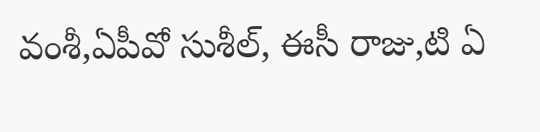వంశీ,ఏపీవో సుశీల్, ఈసీ రాజు,టి ఏ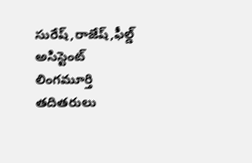సురేష్,రాజేష్,ఫీల్డ్ అసిస్టెంట్ లింగమూర్తి తదితరులు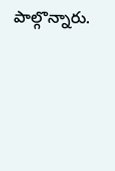పాల్గొన్నారు.